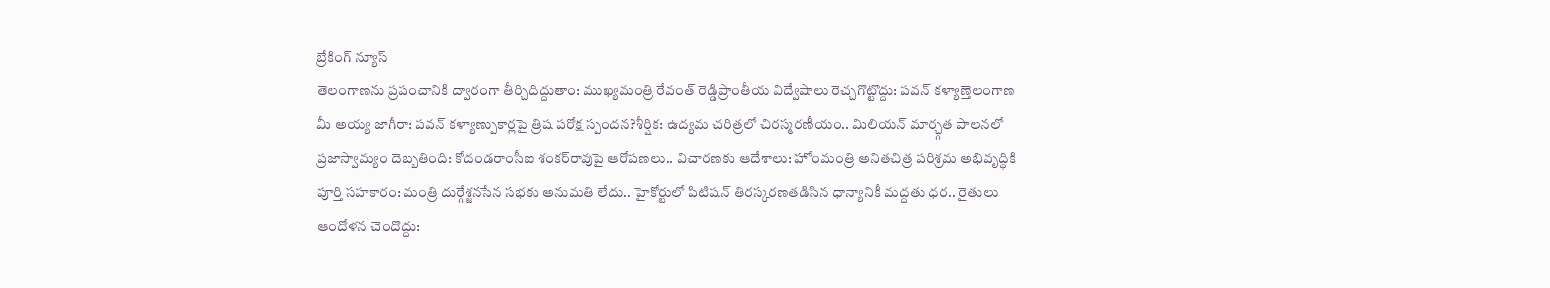బ్రేకింగ్ న్యూస్
తెలంగాణను ప్రపంచానికి ద్వారంగా తీర్చిదిద్దుతాం: ముఖ్యమంత్రి రేవంత్ రెడ్డిప్రాంతీయ విద్వేషాలు రెచ్చగొట్టొద్దు: పవన్ కళ్యాణ్తెలంగాణ మీ అయ్య జాగీరా: పవన్ కళ్యాణ్పుకార్లపై త్రిష పరోక్ష స్పందన?శీర్షిక: ఉద్యమ చరిత్రలో చిరస్మరణీయం.. మిలియన్ మార్చ్గత పాలనలో ప్రజాస్వామ్యం దెబ్బతింది: కోదండరాంసీఐ శంకర్‌రావుపై ఆరోపణలు.. విచారణకు ఆదేశాలు: హోంమంత్రి అనితచిత్ర పరిశ్రమ అభివృద్ధికి పూర్తి సహకారం: మంత్రి దుర్గేశ్జనసేన సభకు అనుమతి లేదు.. హైకోర్టులో పిటిషన్ తిరస్కరణతడిసిన ధాన్యానికీ మద్దతు ధర.. రైతులు ఆందోళన చెందొద్దు: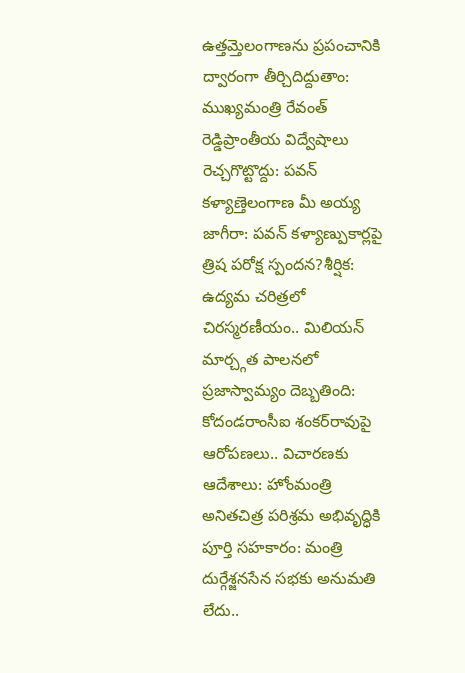ఉత్తమ్తెలంగాణను ప్రపంచానికి ద్వారంగా తీర్చిదిద్దుతాం: ముఖ్యమంత్రి రేవంత్ రెడ్డిప్రాంతీయ విద్వేషాలు రెచ్చగొట్టొద్దు: పవన్ కళ్యాణ్తెలంగాణ మీ అయ్య జాగీరా: పవన్ కళ్యాణ్పుకార్లపై త్రిష పరోక్ష స్పందన?శీర్షిక: ఉద్యమ చరిత్రలో చిరస్మరణీయం.. మిలియన్ మార్చ్గత పాలనలో ప్రజాస్వామ్యం దెబ్బతింది: కోదండరాంసీఐ శంకర్‌రావుపై ఆరోపణలు.. విచారణకు ఆదేశాలు: హోంమంత్రి అనితచిత్ర పరిశ్రమ అభివృద్ధికి పూర్తి సహకారం: మంత్రి దుర్గేశ్జనసేన సభకు అనుమతి లేదు..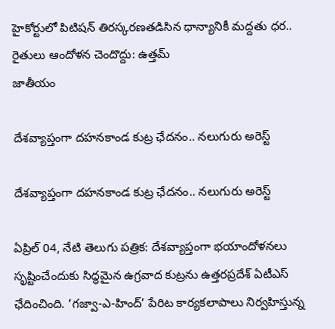హైకోర్టులో పిటిషన్ తిరస్కరణతడిసిన ధాన్యానికీ మద్దతు ధర.. రైతులు ఆందోళన చెందొద్దు: ఉత్తమ్
జాతీయం

దేశవ్యాప్తంగా దహనకాండ కుట్ర ఛేదనం.. నలుగురు అరెస్ట్

దేశవ్యాప్తంగా దహనకాండ కుట్ర ఛేదనం.. నలుగురు అరెస్ట్

ఏప్రిల్ 04, నేటి తెలుగు పత్రిక: దేశవ్యాప్తంగా భయాందోళనలు సృష్టించేందుకు సిద్ధమైన ఉగ్రవాద కుట్రను ఉత్తరప్రదేశ్ ఏటీఎస్ ఛేదించింది. ‘గజ్వా-ఎ-హింద్’ పేరిట కార్యకలాపాలు నిర్వహిస్తున్న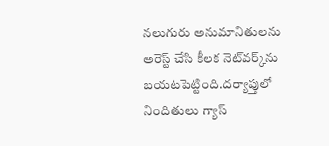నలుగురు అనుమానితులను అరెస్ట్ చేసి కీలక నెట్‌వర్క్‌ను బయటపెట్టింది.దర్యాప్తులో నిందితులు గ్యాస్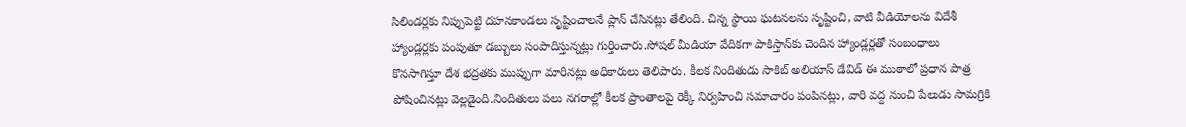సిలిండర్లకు నిప్పుపెట్టి దహనకాండలు సృష్టించాలనే ప్లాన్ చేసినట్లు తేలింది. చిన్న స్థాయి ఘటనలను సృష్టించి, వాటి వీడియోలను విదేశీ హ్యాండ్లర్లకు పంపుతూ డబ్బులు సంపాదిస్తున్నట్లు గుర్తించారు.సోషల్ మీడియా వేదికగా పాకిస్తాన్‌కు చెందిన హ్యాండ్లర్లతో సంబంధాలు కొనసాగిస్తూ దేశ భద్రతకు ముప్పుగా మారినట్లు అధికారులు తెలిపారు. కీలక నిందితుడు సాకిబ్ అలియాస్ డేవిడ్ ఈ ముఠాలో ప్రధాన పాత్ర పోషించినట్లు వెల్లడైంది.నిందితులు పలు నగరాల్లో కీలక ప్రాంతాలపై రెక్కీ నిర్వహించి సమాచారం పంపినట్లు, వారి వద్ద నుంచి పేలుడు సామగ్రికి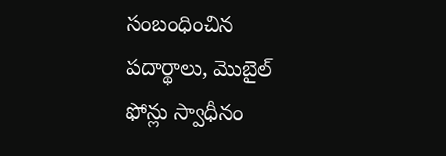సంబంధించిన పదార్థాలు, మొబైల్ ఫోన్లు స్వాధీనం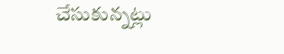చేసుకున్నట్లు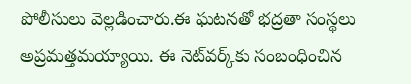పోలీసులు వెల్లడించారు.ఈ ఘటనతో భద్రతా సంస్థలు అప్రమత్తమయ్యాయి. ఈ నెట్‌వర్క్‌కు సంబంధించిన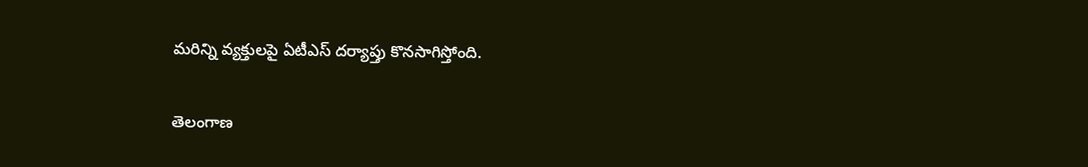మరిన్ని వ్యక్తులపై ఏటీఎస్ దర్యాప్తు కొనసాగిస్తోంది.

తెలంగాణ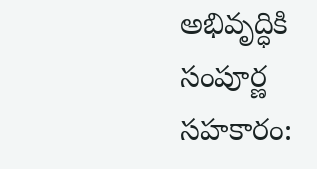అభివృద్ధికి సంపూర్ణ సహకారం: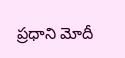ప్రధాని మోదీ